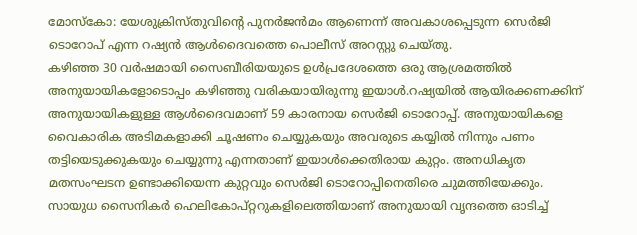മോസ്കോ: യേശുക്രിസ്തുവിൻ്റെ പുനർജൻമം ആണെന്ന് അവകാശപ്പെടുന്ന സെർജി ടൊറോപ് എന്ന റഷ്യൻ ആൾദൈവത്തെ പൊലീസ് അറസ്റ്റു ചെയ്തു.
കഴിഞ്ഞ 30 വർഷമായി സൈബീരിയയുടെ ഉൾപ്രദേശത്തെ ഒരു ആശ്രമത്തിൽ അനുയായികളോടൊപ്പം കഴിഞ്ഞു വരികയായിരുന്നു ഇയാൾ.റഷ്യയിൽ ആയിരക്കണക്കിന് അനുയായികളുള്ള ആൾദൈവമാണ് 59 കാരനായ സെർജി ടൊറോപ്പ്. അനുയായികളെ വൈകാരിക അടിമകളാക്കി ചൂഷണം ചെയ്യുകയും അവരുടെ കയ്യിൽ നിന്നും പണം തട്ടിയെടുക്കുകയും ചെയ്യുന്നു എന്നതാണ് ഇയാൾക്കെതിരായ കുറ്റം. അനധികൃത മതസംഘടന ഉണ്ടാക്കിയെന്ന കുറ്റവും സെർജി ടൊറോപ്പിനെതിരെ ചുമത്തിയേക്കും.
സായുധ സൈനികർ ഹെലികോപ്റ്ററുകളിലെത്തിയാണ് അനുയായി വൃന്ദത്തെ ഓടിച്ച്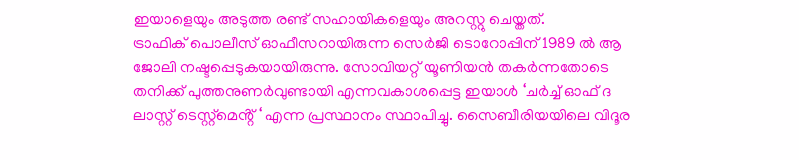ഇയാളെയും അടുത്ത രണ്ട് സഹായികളെയും അറസ്റ്റു ചെയ്തത്.
ട്രാഫിക് പൊലീസ് ഓഫീസറായിരുന്ന സെർജി ടൊറോപ്പിന് 1989 ൽ ആ ജോലി നഷ്ടപ്പെടുകയായിരുന്നു. സോവിയറ്റ് യൂണിയൻ തകർന്നതോടെ തനിക്ക് പുത്തനുണർവുണ്ടായി എന്നവകാശപ്പെട്ട ഇയാൾ ‘ചർച്ച് ഓഫ് ദ ലാസ്റ്റ് ടെസ്റ്റ്മെൻ്റ് ‘ എന്ന പ്രസ്ഥാനം സ്ഥാപിച്ചു. സൈബീരിയയിലെ വിദൂര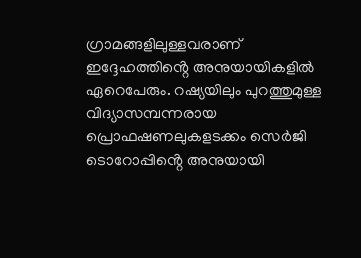ഗ്രാമങ്ങളിലുള്ളവരാണ് ഇദ്ദേഹത്തിൻ്റെ അനുയായികളിൽ ഏറെപേരും. റഷ്യയിലും പുറത്തുമുള്ള വിദ്യാസമ്പന്നരായ പ്രൊഫഷണലുകളടക്കം സെർജി ടൊറോപ്പിൻ്റെ അനുയായി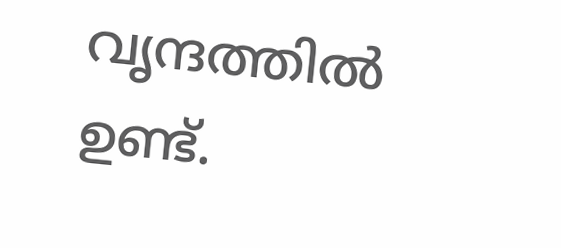വൃന്ദത്തിൽ ഉണ്ട്.